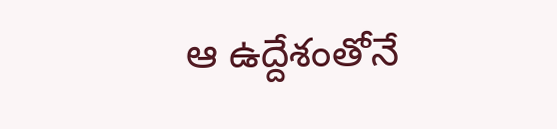ఆ ఉద్దేశంతోనే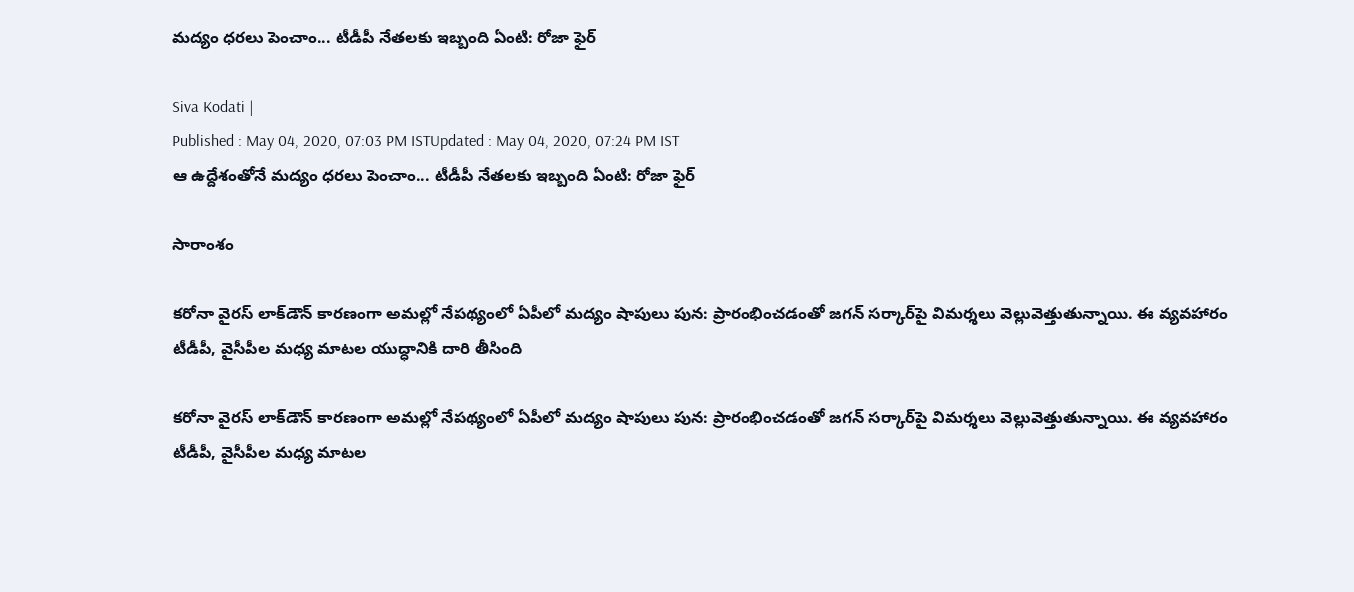మద్యం ధరలు పెంచాం... టీడీపీ నేతలకు ఇబ్బంది ఏంటి: రోజా ఫైర్

Siva Kodati |
Published : May 04, 2020, 07:03 PM ISTUpdated : May 04, 2020, 07:24 PM IST
ఆ ఉద్దేశంతోనే మద్యం ధరలు పెంచాం... టీడీపీ నేతలకు ఇబ్బంది ఏంటి: రోజా ఫైర్

సారాంశం

కరోనా వైరస్ లాక్‌డౌన్ కారణంగా అమల్లో నేపథ్యంలో ఏపీలో మద్యం షాపులు పున: ప్రారంభించడంతో జగన్ సర్కార్‌పై విమర్శలు వెల్లువెత్తుతున్నాయి. ఈ వ్యవహారం టీడీపీ, వైసీపీల మధ్య మాటల యుద్ధానికి దారి తీసింది

కరోనా వైరస్ లాక్‌డౌన్ కారణంగా అమల్లో నేపథ్యంలో ఏపీలో మద్యం షాపులు పున: ప్రారంభించడంతో జగన్ సర్కార్‌పై విమర్శలు వెల్లువెత్తుతున్నాయి. ఈ వ్యవహారం టీడీపీ, వైసీపీల మధ్య మాటల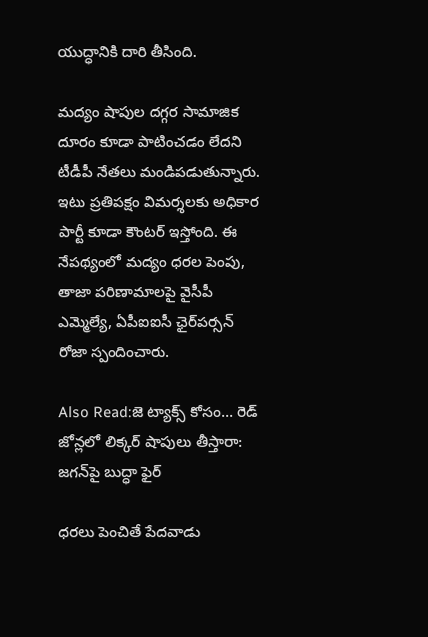యుద్ధానికి దారి తీసింది.

మద్యం షాపుల దగ్గర సామాజిక దూరం కూడా పాటించడం లేదని టీడీపీ నేతలు మండిపడుతున్నారు. ఇటు ప్రతిపక్షం విమర్శలకు అధికార పార్టీ కూడా కౌంటర్ ఇస్తోంది. ఈ నేపథ్యంలో మద్యం ధరల పెంపు, తాజా పరిణామాలపై వైసీపీ ఎమ్మెల్యే, ఏపీఐఐసీ ఛైర్‌పర్సన్ రోజా స్పందించారు.

Also Read:జె ట్యాక్స్ కోసం... రెడ్ జోన్లలో లిక్కర్ షాపులు తీస్తారా: జగన్‌పై బుద్ధా ఫైర్

ధరలు పెంచితే పేదవాడు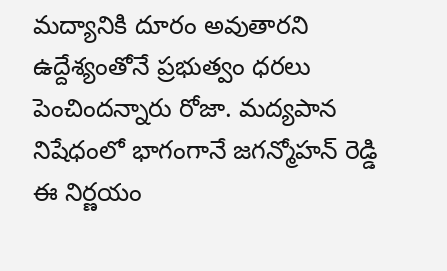మద్యానికి దూరం అవుతారని ఉద్దేశ్యంతోనే ప్రభుత్వం ధరలు పెంచిందన్నారు రోజా. మద్యపాన నిషేధంలో భాగంగానే జగన్మోహన్ రెడ్డి ఈ నిర్ణయం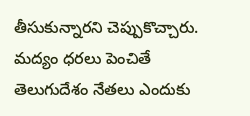తీసుకున్నారని చెప్పుకొచ్చారు. మద్యం ధరలు పెంచితే తెలుగుదేశం నేతలు ఎందుకు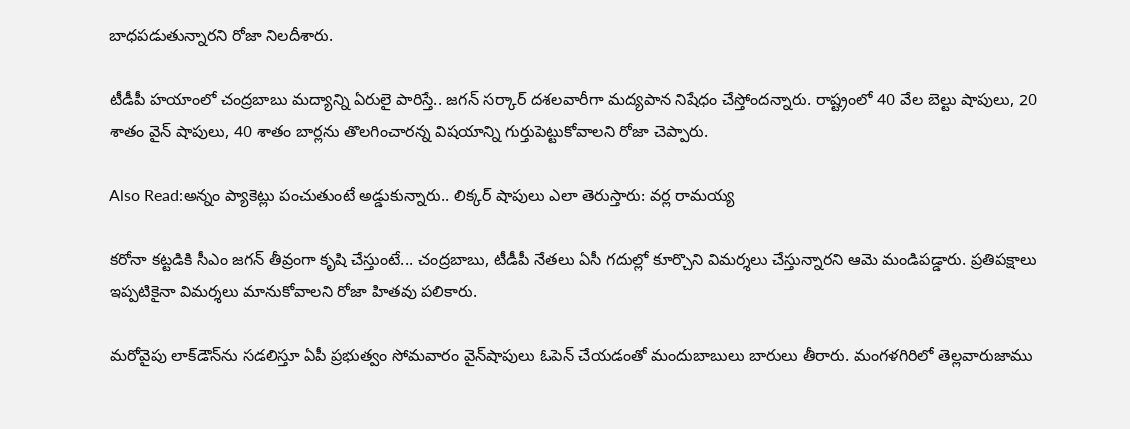బాధపడుతున్నారని రోజా నిలదీశారు.

టీడీపీ హయాంలో చంద్రబాబు మద్యాన్ని ఏరులై పారిస్తే.. జగన్ సర్కార్ దశలవారీగా మద్యపాన నిషేధం చేస్తోందన్నారు. రాష్ట్రంలో 40 వేల బెల్టు షాపులు, 20 శాతం వైన్ షాపులు, 40 శాతం బార్లను తొలగించారన్న విషయాన్ని గుర్తుపెట్టుకోవాలని రోజా చెప్పారు.

Also Read:అన్నం ప్యాకెట్లు పంచుతుంటే అడ్డుకున్నారు.. లిక్కర్ షాపులు ఎలా తెరుస్తారు: వర్ల రామయ్య

కరోనా కట్టడికి సీఎం జగన్ తీవ్రంగా కృషి చేస్తుంటే... చంద్రబాబు, టీడీపీ నేతలు ఏసీ గదుల్లో కూర్చొని విమర్శలు చేస్తున్నారని ఆమె మండిపడ్డారు. ప్రతిపక్షాలు ఇప్పటికైనా విమర్శలు మానుకోవాలని రోజా హితవు పలికారు.

మరోవైపు లాక్‌డౌన్‌ను సడలిస్తూ ఏపీ ప్రభుత్వం సోమవారం వైన్‌షాపులు ఓపెన్ చేయడంతో మందుబాబులు బారులు తీరారు. మంగళగిరిలో తెల్లవారుజాము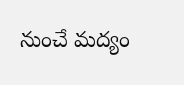నుంచే మద్యం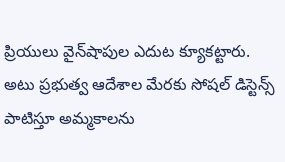ప్రియులు వైన్‌షాపుల ఎదుట క్యూకట్టారు. అటు ప్రభుత్వ ఆదేశాల మేరకు సోషల్ డిస్టెన్స్ పాటిస్తూ అమ్మకాలను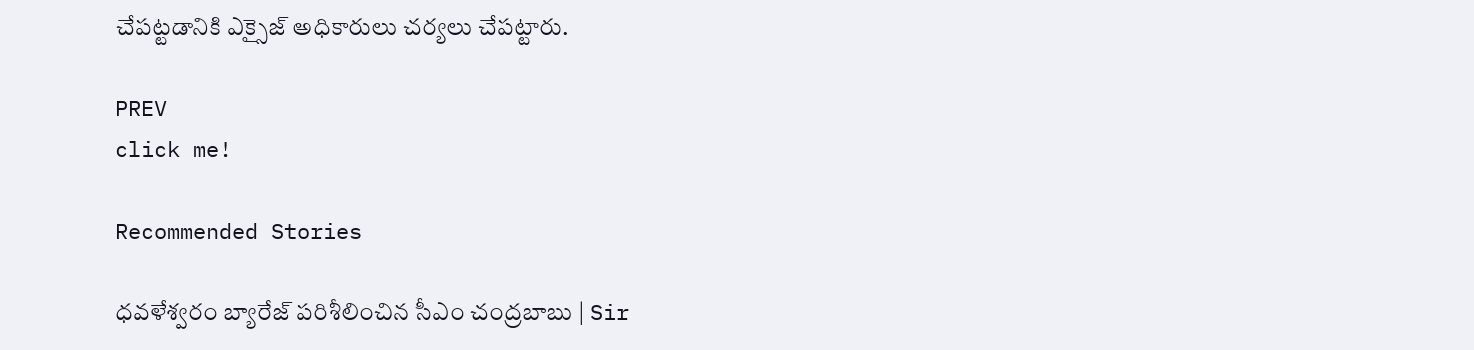చేపట్టడానికి ఎక్సైజ్ అధికారులు చర్యలు చేపట్టారు.

PREV
click me!

Recommended Stories

ధవళేశ్వరం బ్యారేజ్ పరిశీలించిన సీఎం చంద్రబాబు | Sir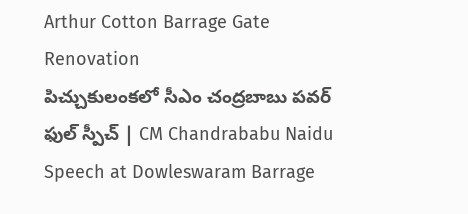Arthur Cotton Barrage Gate Renovation
పిచ్చుకులంకలో సీఎం చంద్రబాబు పవర్ ఫుల్ స్పీచ్ | CM Chandrababu Naidu Speech at Dowleswaram Barrage